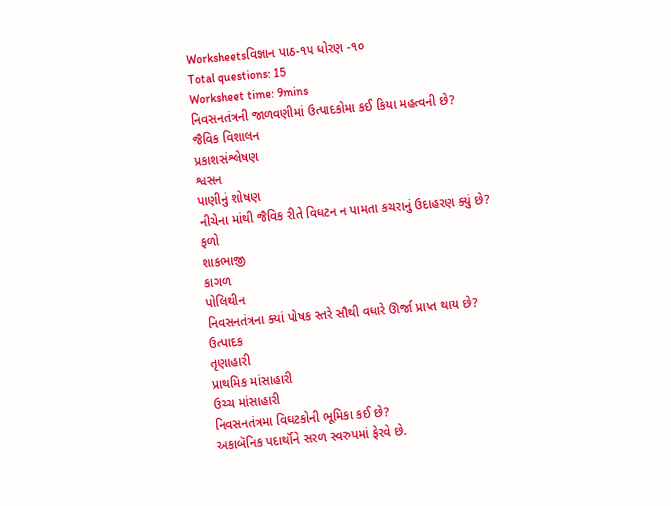Worksheetsવિજ્ઞાન પાઠ-૧૫ ધોરણ -૧૦
Total questions: 15
Worksheet time: 9mins
નિવસનતંત્રની જાળવણીમાં ઉત્પાદકોમા કઈ કિયા મહત્વની છે?
જૈવિક વિશાલન
પ્રકાશસંશ્લેષણ
શ્વસન
પાણીનું શોષણ
નીચેના માંથી જૈવિક રીતે વિધટન ન પામતા કચરાનું ઉદાહરણ ક્યું છે?
ફળો
શાકભાજી
કાગળ
પોલિથીન
નિવસનતંત્રના ક્યાં પોષક સ્તરે સૌથી વધારે ઊર્જા પ્રાપ્ત થાય છે?
ઉત્પાદક
તૃણાહારી
પ્રાથમિક માંસાહારી
ઉચ્ચ માંસાહારી
નિવસનતંત્રમા વિઘટકોની ભૂમિકા કઈ છે?
અકાબૅનિક પદાર્થૉને સરળ સ્વરુપમાં ફેરવે છે.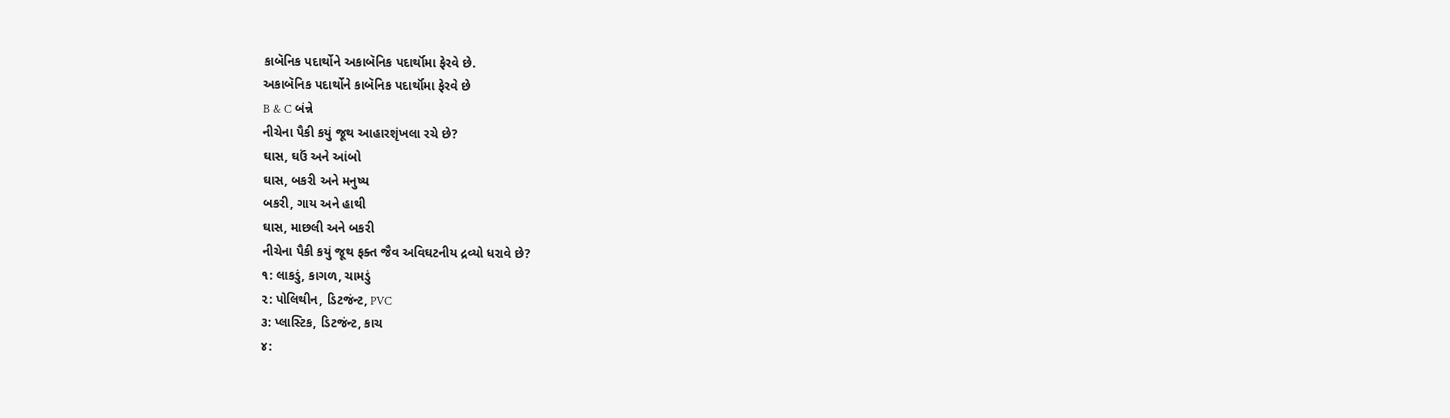કાબૅનિક પદાર્થોને અકાબૅનિક પદાર્થૉમા ફેરવે છે.
અકાબૅનિક પદાર્થોને કાબૅનિક પદાર્થૉમા ફેરવે છે
B & C બંન્ને
નીચેના પૈકી કયું જૂથ આહારશૃંખલા રચે છે?
ઘાસ, ઘઉં અને આંબો
ઘાસ, બકરી અને મનુષ્ય
બકરી, ગાય અને હાથી
ઘાસ, માછલી અને બકરી
નીચેના પૈકી કયું જૂથ ફક્ત જૈવ અવિઘટનીય દ્રવ્યો ધરાવે છે?
૧: લાકડું, કાગળ, ચામડું
૨: પોલિથીન, ડિટજંન્ટ, PVC
૩: પ્લાસ્ટિક, ડિટજંન્ટ, કાચ
૪: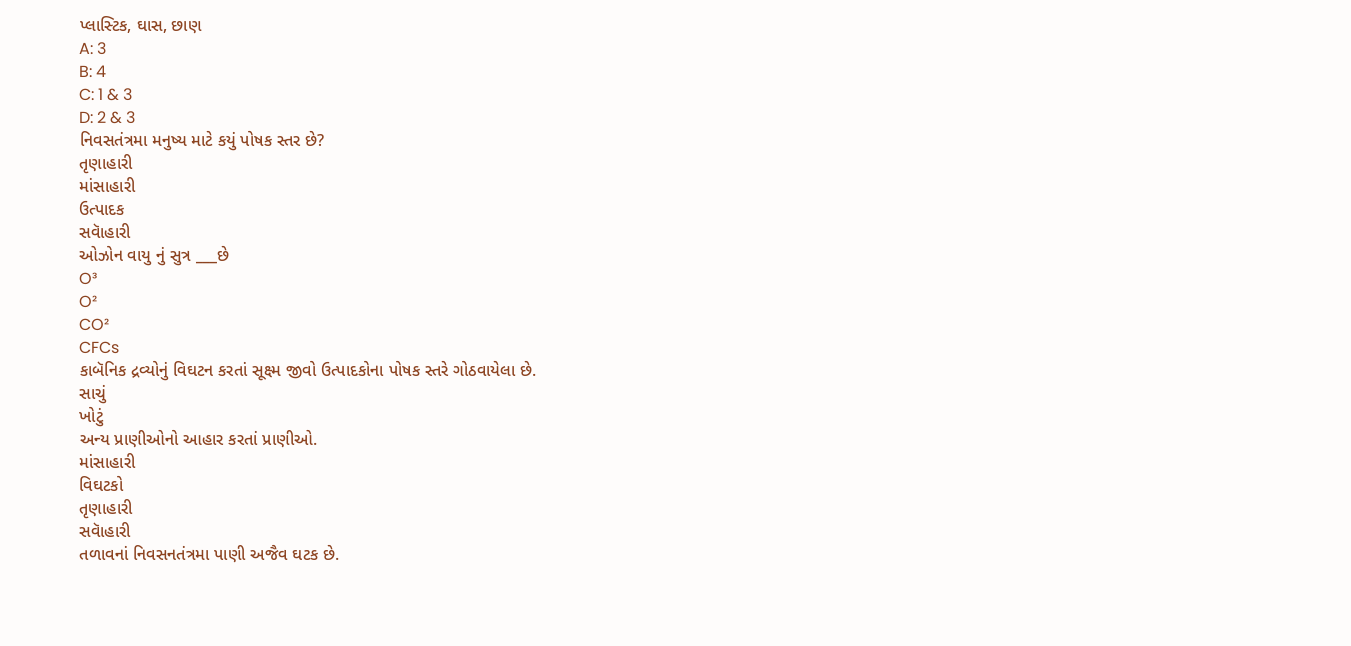પ્લાસ્ટિક, ઘાસ, છાણ
A: 3
B: 4
C: 1 & 3
D: 2 & 3
નિવસતંત્રમા મનુષ્ય માટે કયું પોષક સ્તર છે?
તૃણાહારી
માંસાહારી
ઉત્પાદક
સવાૅહારી
ઓઝોન વાયુ નું સુત્ર ___છે
O³
O²
CO²
CFCs
કાબૅનિક દ્રવ્યોનું વિઘટન કરતાં સૂક્ષ્મ જીવો ઉત્પાદકોના પોષક સ્તરે ગોઠવાયેલા છે.
સાચું
ખોટું
અન્ય પ્રાણીઓનો આહાર કરતાં પ્રાણીઓ.
માંસાહારી
વિઘટકો
તૃણાહારી
સવાૅહારી
તળાવનાં નિવસનતંત્રમા પાણી અજૈવ ઘટક છે.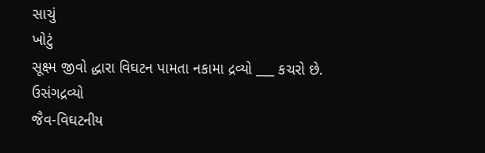સાચું
ખોટું
સૂક્ષ્મ જીવો દ્ધારા વિઘટન પામતા નકામા દ્રવ્યો ___ કચરો છે.
ઉસંગદ્રવ્યો
જૈવ-વિઘટનીય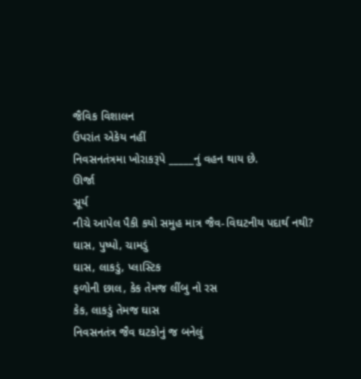જૈવિક વિશાલન
ઉપરાંત એકેય નહીં
નિવસનતંત્રમા ખોરાકરૂપે _____નું વહન થાય છે.
ઊર્જા
સૂર્ય
નીચે આપેલ પૈકી કયો સમુહ માત્ર જૈવ-વિઘટનીય પદાર્થ નથી?
ઘાસ, પુષ્પો, ચામડું
ઘાસ, લાકડું, પ્લાસ્ટિક
ફળોની છાલ, કેક તેમજ લીંબુ નો રસ
કેક, લાકડું તેમજ ઘાસ
નિવસનતંત્ર જૈવ ઘટકોનું જ બનેલું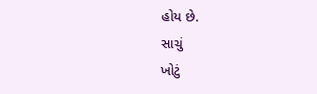હોય છે.
સાચું
ખોટું